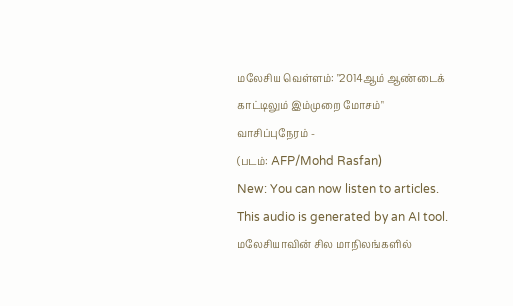மலேசிய வெள்ளம்: "2014ஆம் ஆண்டைக் காட்டிலும் இம்முறை மோசம்"
வாசிப்புநேரம் -
(படம்: AFP/Mohd Rasfan)
New: You can now listen to articles.
This audio is generated by an AI tool.
மலேசியாவின் சில மாநிலங்களில்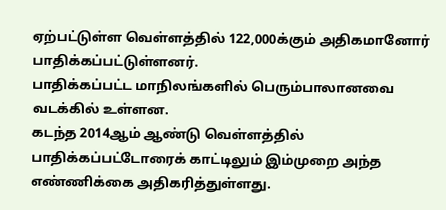ஏற்பட்டுள்ள வெள்ளத்தில் 122,000க்கும் அதிகமானோர் பாதிக்கப்பட்டுள்ளனர்.
பாதிக்கப்பட்ட மாநிலங்களில் பெரும்பாலானவை வடக்கில் உள்ளன.
கடந்த 2014ஆம் ஆண்டு வெள்ளத்தில் பாதிக்கப்பட்டோரைக் காட்டிலும் இம்முறை அந்த எண்ணிக்கை அதிகரித்துள்ளது.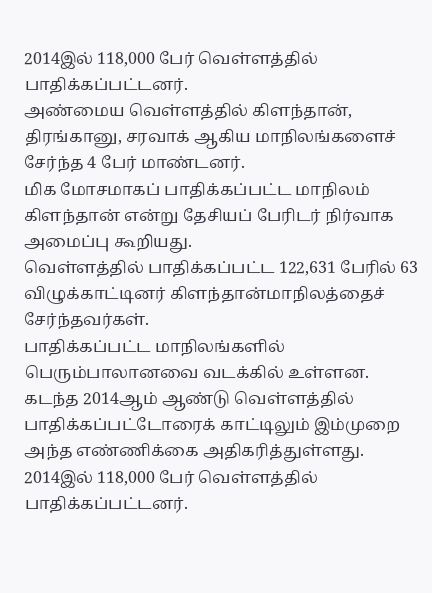2014இல் 118,000 பேர் வெள்ளத்தில் பாதிக்கப்பட்டனர்.
அண்மைய வெள்ளத்தில் கிளந்தான், திரங்கானு, சரவாக் ஆகிய மாநிலங்களைச் சேர்ந்த 4 பேர் மாண்டனர்.
மிக மோசமாகப் பாதிக்கப்பட்ட மாநிலம் கிளந்தான் என்று தேசியப் பேரிடர் நிர்வாக அமைப்பு கூறியது.
வெள்ளத்தில் பாதிக்கப்பட்ட 122,631 பேரில் 63 விழுக்காட்டினர் கிளந்தான்மாநிலத்தைச் சேர்ந்தவர்கள்.
பாதிக்கப்பட்ட மாநிலங்களில் பெரும்பாலானவை வடக்கில் உள்ளன.
கடந்த 2014ஆம் ஆண்டு வெள்ளத்தில் பாதிக்கப்பட்டோரைக் காட்டிலும் இம்முறை அந்த எண்ணிக்கை அதிகரித்துள்ளது.
2014இல் 118,000 பேர் வெள்ளத்தில் பாதிக்கப்பட்டனர்.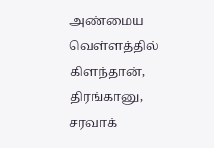அண்மைய வெள்ளத்தில் கிளந்தான், திரங்கானு, சரவாக்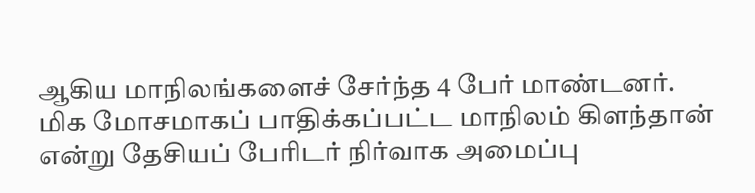ஆகிய மாநிலங்களைச் சேர்ந்த 4 பேர் மாண்டனர்.
மிக மோசமாகப் பாதிக்கப்பட்ட மாநிலம் கிளந்தான் என்று தேசியப் பேரிடர் நிர்வாக அமைப்பு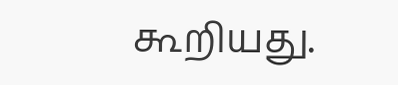கூறியது.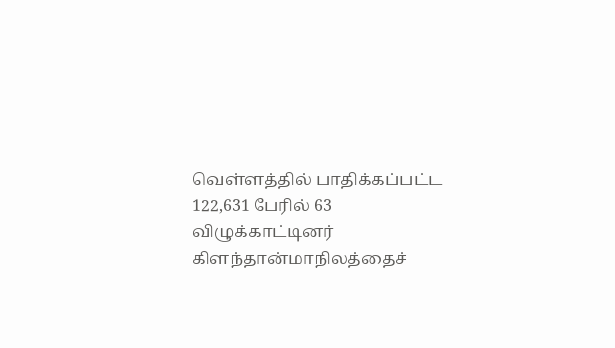வெள்ளத்தில் பாதிக்கப்பட்ட 122,631 பேரில் 63 விழுக்காட்டினர் கிளந்தான்மாநிலத்தைச்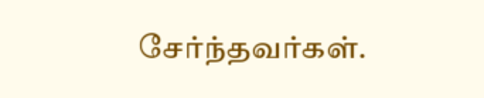சேர்ந்தவர்கள்.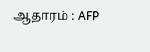ஆதாரம் : AFP